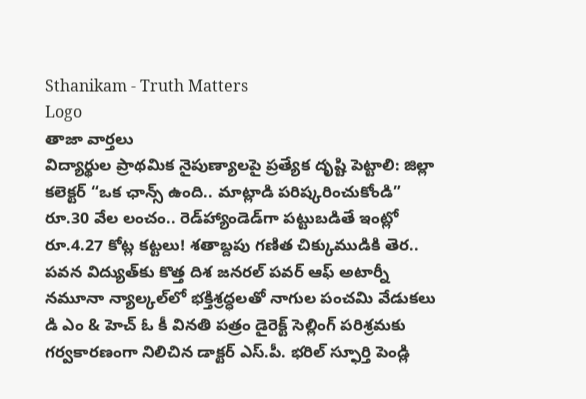Sthanikam - Truth Matters
Logo
తాజా వార్తలు
విద్యార్థుల ప్రాథమిక నైపుణ్యాలపై ప్రత్యేక దృష్టి పెట్టాలి: జిల్లా కలెక్టర్ “ఒక ఛాన్స్‌ ఉంది.. మాట్లాడి పరిష్కరించుకోండి” రూ.30 వేల లంచం.. రెడ్‌హ్యాండెడ్‌గా పట్టుబడితే ఇంట్లో రూ.4.27 కోట్ల కట్టలు! శతాబ్దపు గణిత చిక్కుముడికి తెర.. పవన విద్యుత్‌కు కొత్త దిశ జనరల్ పవర్ ఆఫ్ అటార్నీ నమూనా న్యాల్కల్‌లో భక్తిశ్రద్ధలతో నాగుల పంచమి వేడుకలు డి ఎం & హెచ్ ఓ కీ వినతి పత్రం డైరెక్ట్ సెల్లింగ్ పరిశ్రమకు గర్వకారణంగా నిలిచిన డాక్టర్ ఎస్.పీ. భరిల్ స్ఫూర్తి పెండ్లి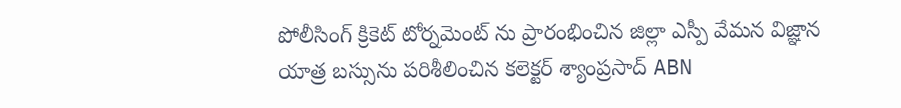పోలీసింగ్ క్రికెట్ టోర్నమెంట్ ను ప్రారంభించిన జిల్లా ఎస్పీ వేమన విజ్ఞాన యాత్ర బస్సును పరిశీలించిన కలెక్టర్ శ్యాంప్రసాద్ ABN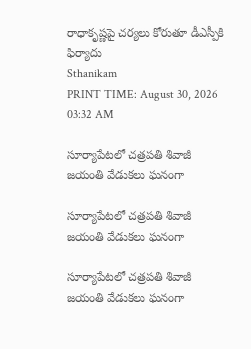రాధాకృష్ణపై చర్యలు కోరుతూ డీఎస్పీకి ఫిర్యాదు
Sthanikam
PRINT TIME: August 30, 2026 03:32 AM

సూర్యాపేటలో చత్రపతి శివాజీ జయంతి వేడుకలు ఘనంగా

సూర్యాపేటలో చత్రపతి శివాజీ జయంతి వేడుకలు ఘనంగా

సూర్యాపేటలో చత్రపతి శివాజీ జయంతి వేడుకలు ఘనంగా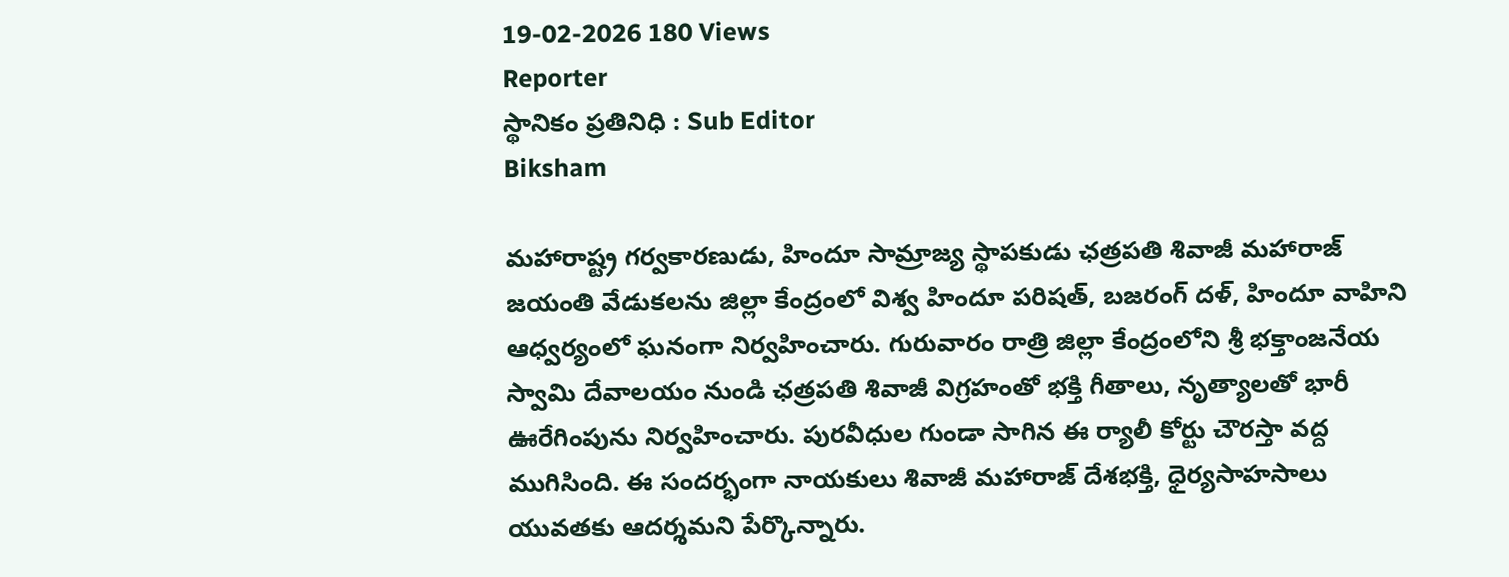19-02-2026 180 Views
Reporter
స్థానికం ప్రతినిధి : Sub Editor
Biksham

మహారాష్ట్ర గర్వకారణుడు, హిందూ సామ్రాజ్య స్థాపకుడు ఛత్రపతి శివాజీ మహారాజ్ జయంతి వేడుకలను జిల్లా కేంద్రంలో విశ్వ హిందూ పరిషత్, బజరంగ్ దళ్, హిందూ వాహిని ఆధ్వర్యంలో ఘనంగా నిర్వహించారు. గురువారం రాత్రి జిల్లా కేంద్రంలోని శ్రీ భక్తాంజనేయ స్వామి దేవాలయం నుండి ఛత్రపతి శివాజీ విగ్రహంతో భక్తి గీతాలు, నృత్యాలతో భారీ ఊరేగింపును నిర్వహించారు. పురవీధుల గుండా సాగిన ఈ ర్యాలీ కోర్టు చౌరస్తా వద్ద ముగిసింది. ఈ సందర్భంగా నాయకులు శివాజీ మహారాజ్ దేశభక్తి, ధైర్యసాహసాలు యువతకు ఆదర్శమని పేర్కొన్నారు.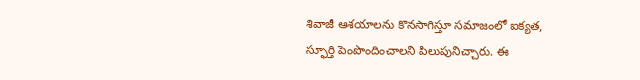శివాజీ ఆశయాలను కొనసాగిస్తూ సమాజంలో ఐక్యత, స్ఫూర్తి పెంపొందించాలని పిలుపునిచ్చారు. ఈ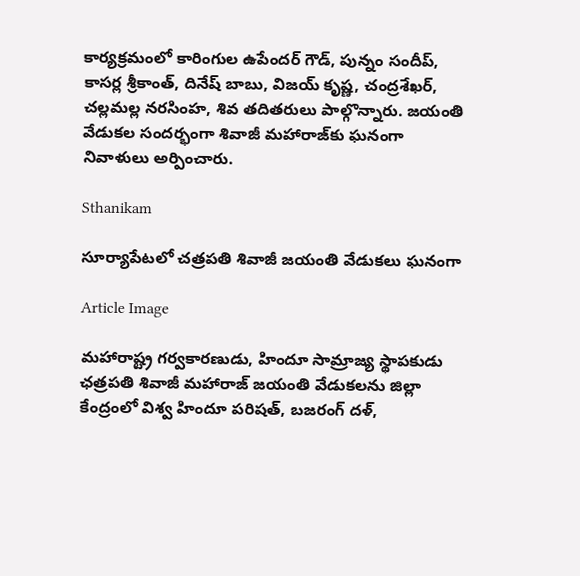కార్యక్రమంలో కారింగుల ఉపేందర్ గౌడ్, పున్నం సందీప్, కాసర్ల శ్రీకాంత్, దినేష్ బాబు, విజయ్ కృష్ణ, చంద్రశేఖర్, చల్లమల్ల నరసింహ, శివ తదితరులు పాల్గొన్నారు. జయంతి వేడుకల సందర్భంగా శివాజీ మహారాజ్‌కు ఘనంగా నివాళులు అర్పించారు.

Sthanikam

సూర్యాపేటలో చత్రపతి శివాజీ జయంతి వేడుకలు ఘనంగా

Article Image

మహారాష్ట్ర గర్వకారణుడు, హిందూ సామ్రాజ్య స్థాపకుడు ఛత్రపతి శివాజీ మహారాజ్ జయంతి వేడుకలను జిల్లా కేంద్రంలో విశ్వ హిందూ పరిషత్, బజరంగ్ దళ్,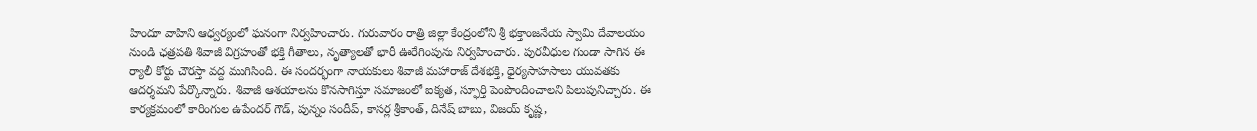హిందూ వాహిని ఆధ్వర్యంలో ఘనంగా నిర్వహించారు. గురువారం రాత్రి జిల్లా కేంద్రంలోని శ్రీ భక్తాంజనేయ స్వామి దేవాలయం నుండి ఛత్రపతి శివాజీ విగ్రహంతో భక్తి గీతాలు, నృత్యాలతో భారీ ఊరేగింపును నిర్వహించారు. పురవీధుల గుండా సాగిన ఈ ర్యాలీ కోర్టు చౌరస్తా వద్ద ముగిసింది. ఈ సందర్భంగా నాయకులు శివాజీ మహారాజ్ దేశభక్తి, ధైర్యసాహసాలు యువతకు ఆదర్శమని పేర్కొన్నారు. శివాజీ ఆశయాలను కొనసాగిస్తూ సమాజంలో ఐక్యత, స్ఫూర్తి పెంపొందించాలని పిలుపునిచ్చారు. ఈ కార్యక్రమంలో కారింగుల ఉపేందర్ గౌడ్, పున్నం సందీప్, కాసర్ల శ్రీకాంత్, దినేష్ బాబు, విజయ్ కృష్ణ,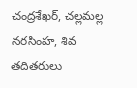చంద్రశేఖర్, చల్లమల్ల నరసింహ, శివ తదితరులు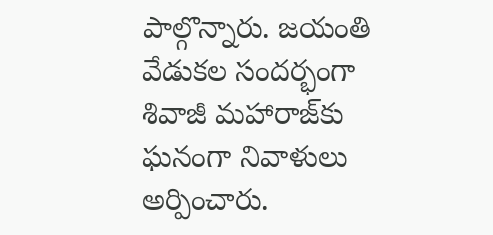పాల్గొన్నారు. జయంతి వేడుకల సందర్భంగా శివాజీ మహారాజ్‌కు ఘనంగా నివాళులు అర్పించారు.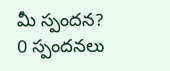మీ స్పందన? 0 స్పందనలు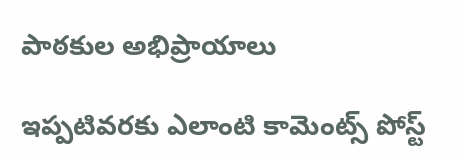పాఠకుల అభిప్రాయాలు

ఇప్పటివరకు ఎలాంటి కామెంట్స్ పోస్ట్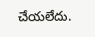చేయలేదు.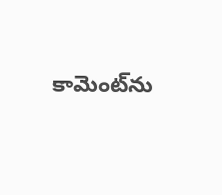కామెంట్‌ను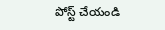పోస్ట్ చేయండి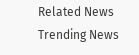Related News
Trending News